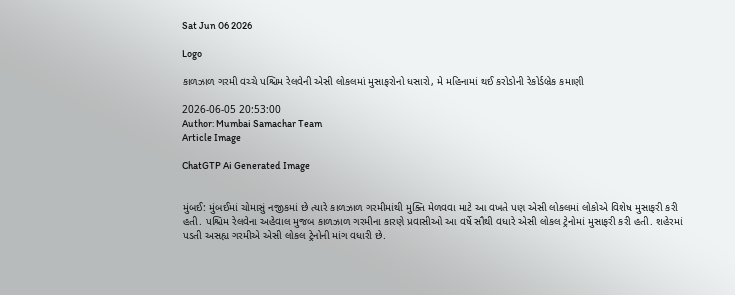Sat Jun 06 2026

Logo

કાળઝાળ ગરમી વચ્ચે પશ્ચિમ રેલવેની એસી લોકલમાં મુસાફરોનો ધસારો, મે મહિનામાં થઈ કરોડોની રેકોર્ડબ્રેક કમાણી

2026-06-05 20:53:00
Author: Mumbai Samachar Team
Article Image

ChatGTP Ai Generated Image


મુંબઈ: મુંબઈમાં ચોમાસું નજીકમાં છે ત્યારે કાળઝાળ ગરમીમાંથી મુક્તિ મેળવવા માટે આ વખતે પણ એસી લોકલમાં લોકોએ વિશેષ મુસાફરી કરી હતી. પશ્ચિમ રેલવેના અહેવાલ મુજબ કાળઝાળ ગરમીના કારણે પ્રવાસીઓ આ વર્ષે સૌથી વધારે એસી લોકલ ટ્રેનોમાં મુસાફરી કરી હતી. શહેરમાં પડતી અસહ્ય ગરમીએ એસી લોકલ ટ્રેનોની માંગ વધારી છે.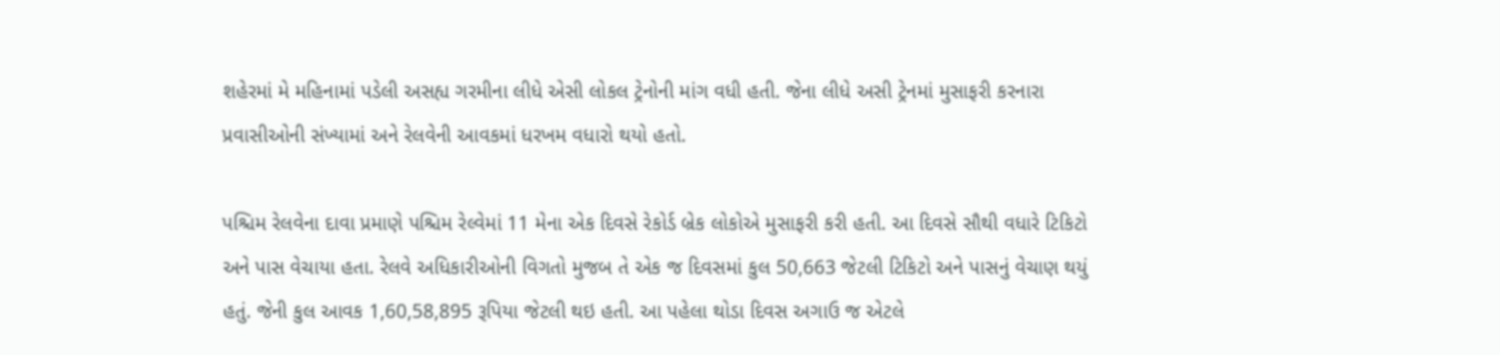શહેરમાં મે મહિનામાં પડેલી અસહ્ય ગરમીના લીધે એસી લોકલ ટ્રેનોની માંગ વધી હતી. જેના લીધે અસી ટ્રેનમાં મુસાફરી કરનારા પ્રવાસીઓની સંખ્યામાં અને રેલવેની આવકમાં ધરખમ વધારો થયો હતો.

પશ્ચિમ રેલવેના દાવા પ્રમાણે પશ્ચિમ રેલ્વેમાં 11 મેના એક દિવસે રેકોર્ડ બ્રેક લોકોએ મુસાફરી કરી હતી. આ દિવસે સૌથી વધારે ટિકિટો અને પાસ વેચાયા હતા. રેલવે અધિકારીઓની વિગતો મુજબ તે એક જ દિવસમાં કુલ 50,663 જેટલી ટિકિટો અને પાસનું વેચાણ થયું હતું. જેની કુલ આવક 1,60,58,895 રૂપિયા જેટલી થઇ હતી. આ પહેલા થોડા દિવસ અગાઉ જ એટલે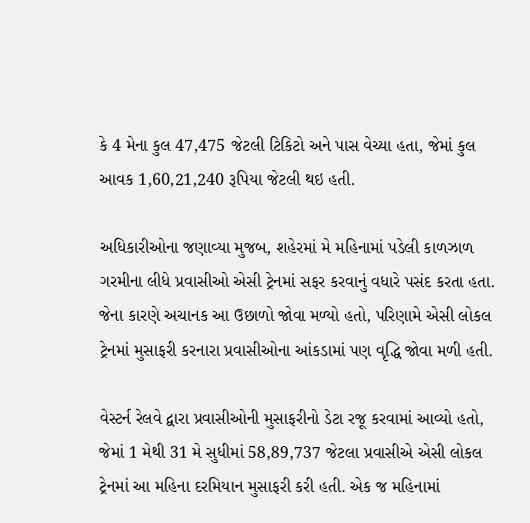કે 4 મેના કુલ 47,475 જેટલી ટિકિટો અને પાસ વેચ્યા હતા, જેમાં કુલ આવક 1,60,21,240 રૂપિયા જેટલી થઇ હતી.

અધિકારીઓના જણાવ્યા મુજબ, શહેરમાં મે મહિનામાં પડેલી કાળઝાળ ગરમીના લીધે પ્રવાસીઓ એસી ટ્રેનમાં સફર કરવાનું વધારે પસંદ કરતા હતા. જેના કારણે અચાનક આ ઉછાળો જોવા મળ્યો હતો, પરિણામે એસી લોકલ ટ્રેનમાં મુસાફરી કરનારા પ્રવાસીઓના આંકડામાં પણ વૃદ્ધિ જોવા મળી હતી.

વેસ્ટર્ન રેલવે દ્વારા પ્રવાસીઓની મુસાફરીનો ડેટા રજૂ કરવામાં આવ્યો હતો, જેમાં 1 મેથી 31 મે સુધીમાં 58,89,737 જેટલા પ્રવાસીએ એસી લોકલ ટ્રેનમાં આ મહિના દરમિયાન મુસાફરી કરી હતી. એક જ મહિનામાં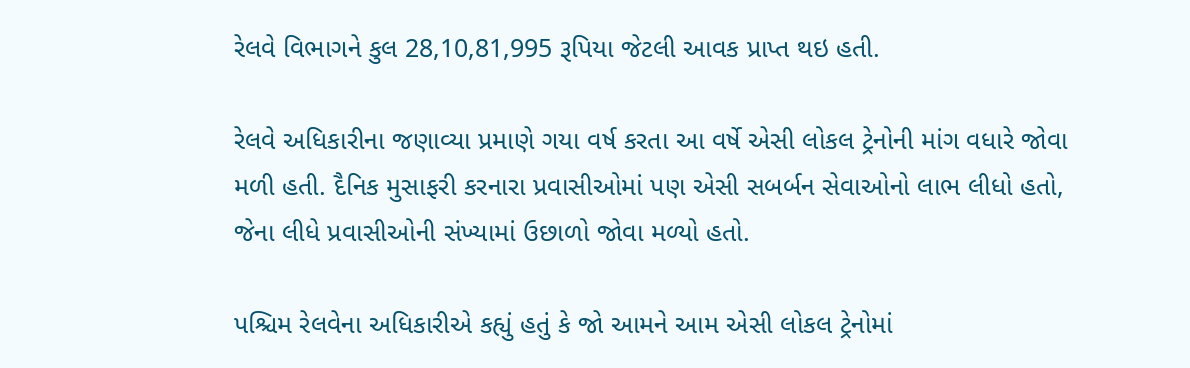રેલવે વિભાગને કુલ 28,10,81,995 રૂપિયા જેટલી આવક પ્રાપ્ત થઇ હતી.

રેલવે અધિકારીના જણાવ્યા પ્રમાણે ગયા વર્ષ કરતા આ વર્ષે એસી લોકલ ટ્રેનોની માંગ વધારે જોવા મળી હતી. દૈનિક મુસાફરી કરનારા પ્રવાસીઓમાં પણ એસી સબર્બન સેવાઓનો લાભ લીધો હતો, જેના લીધે પ્રવાસીઓની સંખ્યામાં ઉછાળો જોવા મળ્યો હતો.

પશ્ચિમ રેલવેના અધિકારીએ કહ્યું હતું કે જો આમને આમ એસી લોકલ ટ્રેનોમાં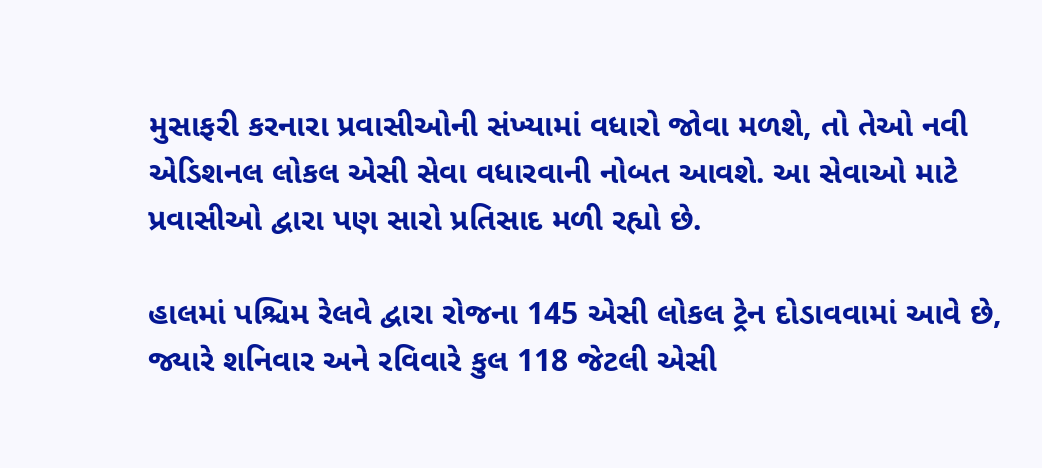મુસાફરી કરનારા પ્રવાસીઓની સંખ્યામાં વધારો જોવા મળશે, તો તેઓ નવી એડિશનલ લોકલ એસી સેવા વધારવાની નોબત આવશે. આ સેવાઓ માટે પ્રવાસીઓ દ્વારા પણ સારો પ્રતિસાદ મળી રહ્યો છે.

હાલમાં પશ્ચિમ રેલવે દ્વારા રોજના 145 એસી લોકલ ટ્રેન દોડાવવામાં આવે છે, જ્યારે શનિવાર અને રવિવારે કુલ 118 જેટલી એસી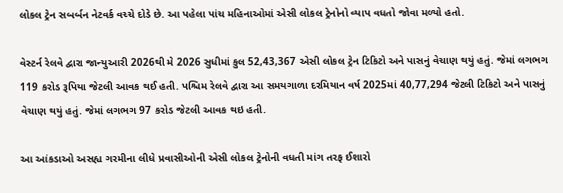લોકલ ટ્રેન સબર્બન નેટવર્ક વચ્ચે દોડે છે. આ પહેલા પાંચ મહિનાઓમાં એસી લોકલ ટ્રેનોનો વ્યાપ વધતો જોવા મળ્યો હતો.

વેસ્ટર્ન રેલવે દ્વારા જાન્યુઆરી 2026થી મે 2026 સુધીમાં કુલ 52,43,367 એસી લોકલ ટ્રેન ટિકિટો અને પાસનું વેચાણ થયું હતું. જેમાં લગભગ 119 કરોડ રૂપિયા જેટલી આવક થઈ હતી. પશ્ચિમ રેલવે દ્વારા આ સમયગાળા દરમિયાન વર્ષ 2025માં 40,77,294 જેટલી ટિકિટો અને પાસનું વેચાણ થયું હતું. જેમાં લગભગ 97 કરોડ જેટલી આવક થઇ હતી.

આ આંકડાઓ અસહ્ય ગરમીના લીધે પ્રવાસીઓની એસી લોકલ ટ્રેનોની વધતી માંગ તરફ ઈશારો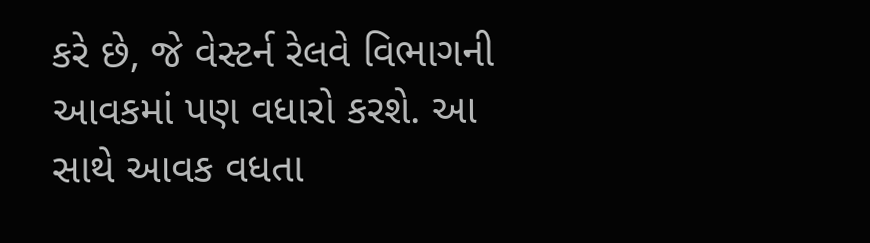કરે છે, જે વેસ્ટર્ન રેલવે વિભાગની આવકમાં પણ વધારો કરશે. આ સાથે આવક વધતા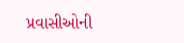પ્રવાસીઓની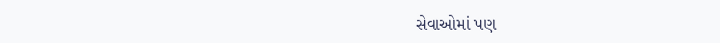સેવાઓમાં પણ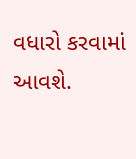વધારો કરવામાં આવશે.